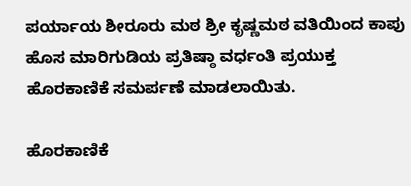ಪರ್ಯಾಯ ಶೀರೂರು ಮಠ ಶ್ರೀ ಕೃಷ್ಣಮಠ ವತಿಯಿಂದ ಕಾಪು ಹೊಸ ಮಾರಿಗುಡಿಯ ಪ್ರತಿಷ್ಠಾ ವರ್ಧಂತಿ ಪ್ರಯುಕ್ತ ಹೊರಕಾಣಿಕೆ ಸಮರ್ಪಣೆ ಮಾಡಲಾಯಿತು.

ಹೊರಕಾಣಿಕೆ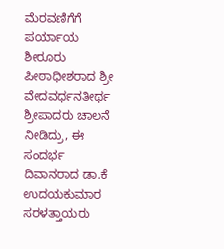ಮೆರವಣಿಗೆಗೆ ಪರ್ಯಾಯ ಶೀರೂರು ಪೀಠಾಧೀಶರಾದ ಶ್ರೀ ವೇದವರ್ಧನತೀರ್ಥ ಶ್ರೀಪಾದರು ಚಾಲನೆ ನೀಡಿದ್ರು, ಈ ಸಂದರ್ಭ ದಿವಾನರಾದ ಡಾ.ಕೆ ಉದಯಕುಮಾರ ಸರಳತ್ತಾಯರು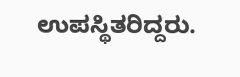ಉಪಸ್ಥಿತರಿದ್ದರು.